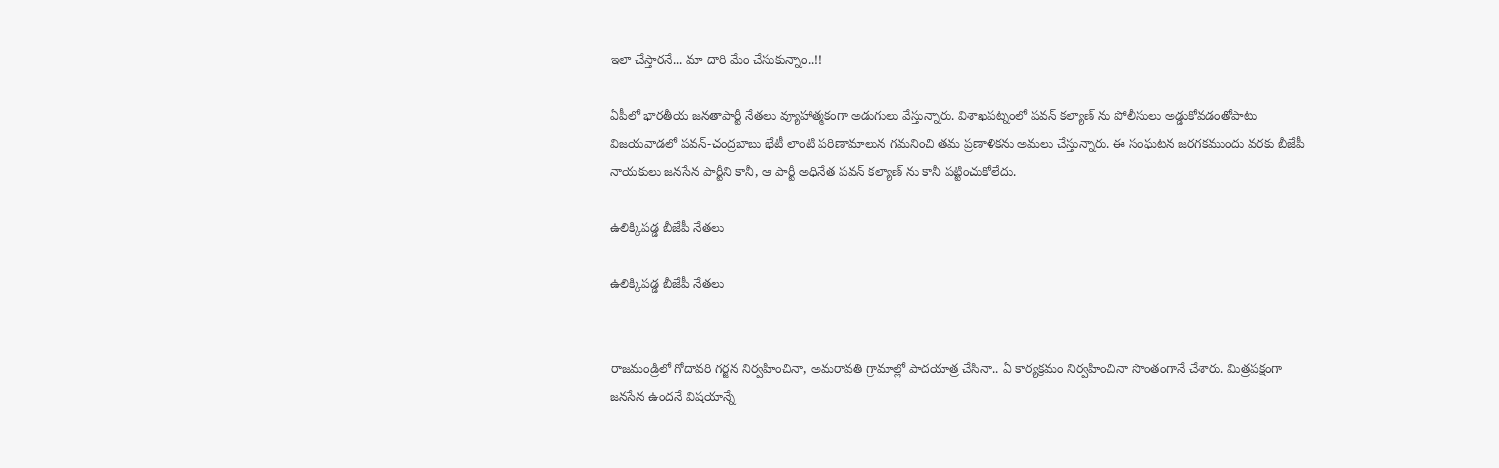ఇలా చేస్తారనే... మా దారి మేం చేసుకున్నాం..!!

ఏపీలో భారతీయ జనతాపార్టీ నేతలు వ్యూహాత్మకంగా అడుగులు వేస్తున్నారు. విశాఖపట్నంలో పవన్ కల్యాణ్ ను పోలీసులు అడ్డుకోవడంతోపాటు విజయవాడలో పవన్-చంద్రబాబు భేటీ లాంటి పరిణామాలున గమనించి తమ ప్రణాళికను అమలు చేస్తున్నారు. ఈ సంఘటన జరగకముందు వరకు బీజేపీ నాయకులు జనసేన పార్టీని కానీ, ఆ పార్టీ అధినేత పవన్ కల్యాణ్ ను కానీ పట్టించుకోలేదు.

ఉలిక్కిపడ్డ బీజేపీ నేతలు

ఉలిక్కిపడ్డ బీజేపీ నేతలు


రాజమండ్రిలో గోదావరి గర్జన నిర్వహించినా, అమరావతి గ్రామాల్లో పాదయాత్ర చేసినా.. ఏ కార్యక్రమం నిర్వహించినా సొంతంగానే చేశారు. మిత్రపక్షంగా జనసేన ఉందనే విషయాన్నే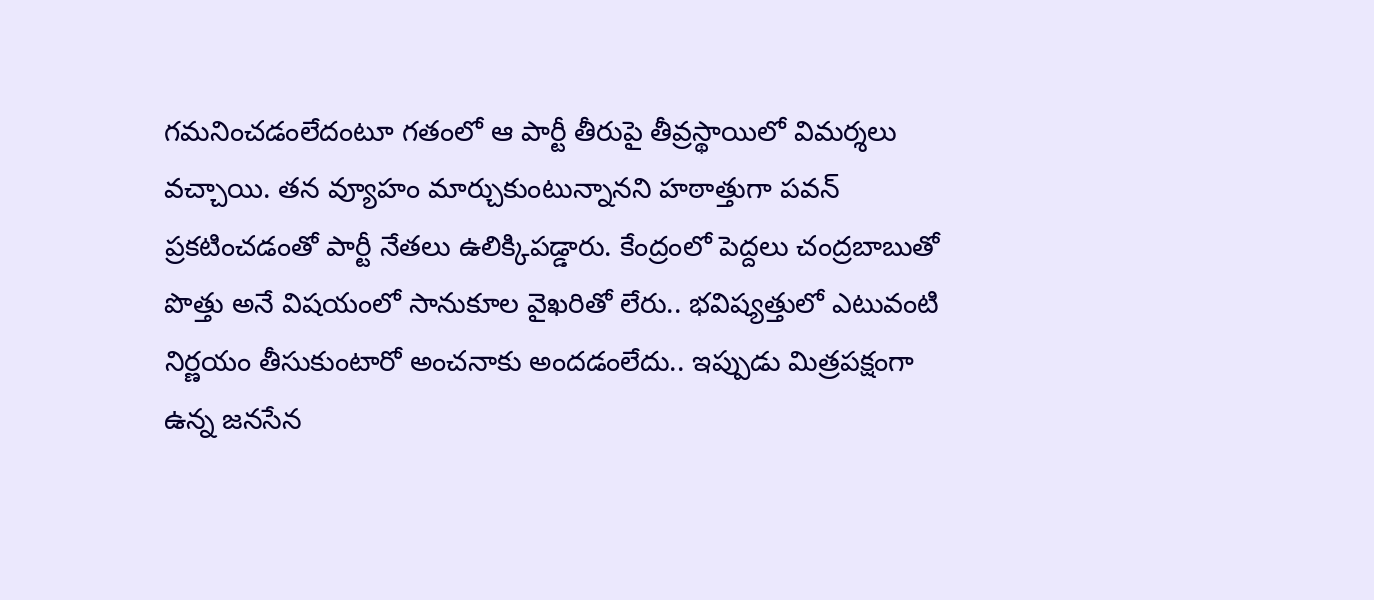గమనించడంలేదంటూ గతంలో ఆ పార్టీ తీరుపై తీవ్రస్థాయిలో విమర్శలు వచ్చాయి. తన వ్యూహం మార్చుకుంటున్నానని హఠాత్తుగా పవన్ ప్రకటించడంతో పార్టీ నేతలు ఉలిక్కిపడ్డారు. కేంద్రంలో పెద్దలు చంద్రబాబుతో పొత్తు అనే విషయంలో సానుకూల వైఖరితో లేరు.. భవిష్యత్తులో ఎటువంటి నిర్ణయం తీసుకుంటారో అంచనాకు అందడంలేదు.. ఇప్పుడు మిత్రపక్షంగా ఉన్న జనసేన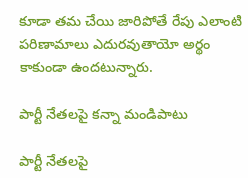కూడా తమ చేయి జారిపోతే రేపు ఎలాంటి పరిణామాలు ఎదురవుతాయో అర్థం కాకుండా ఉందటున్నారు.

పార్టీ నేతలపై కన్నా మండిపాటు

పార్టీ నేతలపై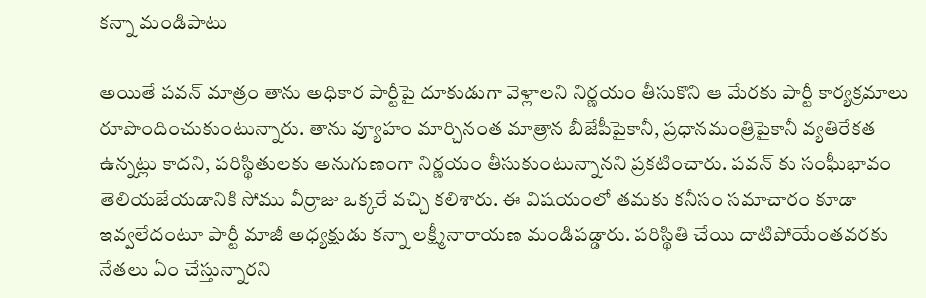కన్నా మండిపాటు

అయితే పవన్ మాత్రం తాను అధికార పార్టీపై దూకుడుగా వెళ్లాలని నిర్ణయం తీసుకొని ఆ మేరకు పార్టీ కార్యక్రమాలు రూపొందించుకుంటున్నారు. తాను వ్యూహం మార్చినంత మాత్రాన బీజేపీపైకానీ, ప్రధానమంత్రిపైకానీ వ్యతిరేకత ఉన్నట్లు కాదని, పరిస్థితులకు అనుగుణంగా నిర్ణయం తీసుకుంటున్నానని ప్రకటించారు. పవన్ కు సంఘీభావం తెలియజేయడానికి సోము వీర్రాజు ఒక్కరే వచ్చి కలిశారు. ఈ విషయంలో తమకు కనీసం సమాచారం కూడా ఇవ్వలేదంటూ పార్టీ మాజీ అధ్యక్షుడు కన్నా లక్ష్మీనారాయణ మండిపడ్డారు. పరిస్థితి చేయి దాటిపోయేంతవరకు నేతలు ఏం చేస్తున్నారని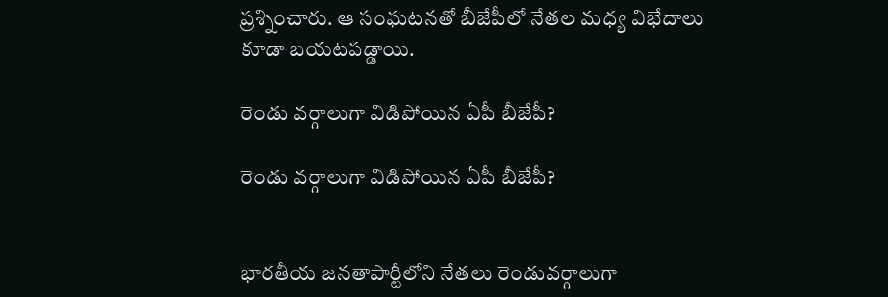ప్రశ్నించారు. ఆ సంఘటనతో బీజేపీలో నేతల మధ్య విభేదాలు కూడా బయటపడ్డాయి.

రెండు వర్గాలుగా విడిపోయిన ఏపీ బీజేపీ?

రెండు వర్గాలుగా విడిపోయిన ఏపీ బీజేపీ?


భారతీయ జనతాపార్టీలోని నేతలు రెండువర్గాలుగా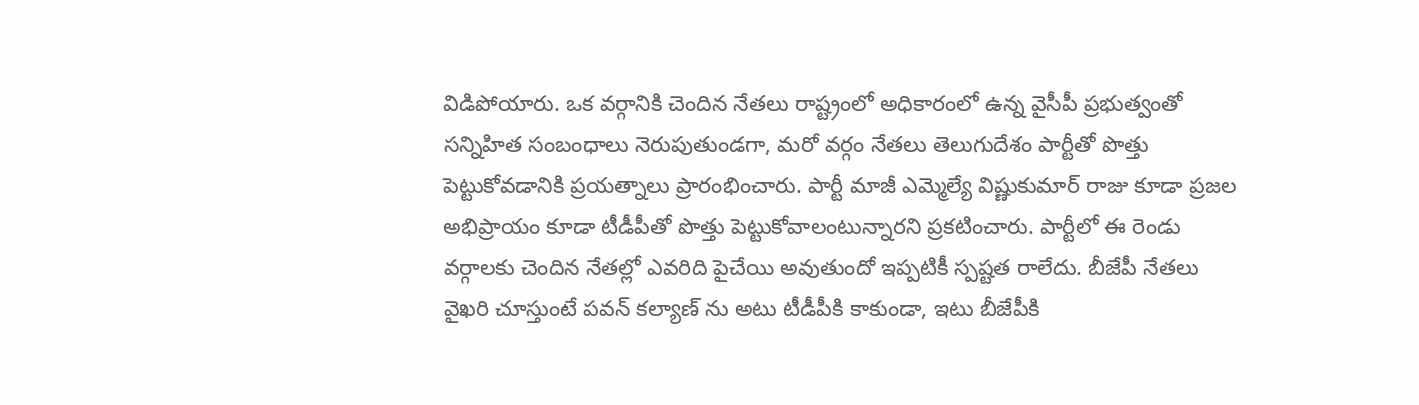విడిపోయారు. ఒక వర్గానికి చెందిన నేతలు రాష్ట్రంలో అధికారంలో ఉన్న వైసీపీ ప్రభుత్వంతో సన్నిహిత సంబంధాలు నెరుపుతుండగా, మరో వర్గం నేతలు తెలుగుదేశం పార్టీతో పొత్తు పెట్టుకోవడానికి ప్రయత్నాలు ప్రారంభించారు. పార్టీ మాజీ ఎమ్మెల్యే విష్ణుకుమార్ రాజు కూడా ప్రజల అభిప్రాయం కూడా టీడీపీతో పొత్తు పెట్టుకోవాలంటున్నారని ప్రకటించారు. పార్టీలో ఈ రెండు వర్గాలకు చెందిన నేతల్లో ఎవరిది పైచేయి అవుతుందో ఇప్పటికీ స్పష్టత రాలేదు. బీజేపీ నేతలు వైఖరి చూస్తుంటే పవన్ కల్యాణ్ ను అటు టీడీపీకి కాకుండా, ఇటు బీజేపీకి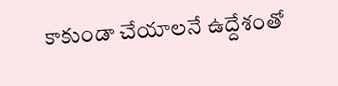కాకుండా చేయాలనే ఉద్దేశంతో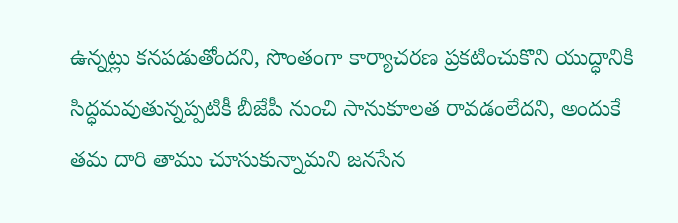ఉన్నట్లు కనపడుతోందని, సొంతంగా కార్యాచరణ ప్రకటించుకొని యుద్ధానికి సిద్ధమవుతున్నప్పటికీ బీజేపీ నుంచి సానుకూలత రావడంలేదని, అందుకే తమ దారి తాము చూసుకున్నామని జనసేన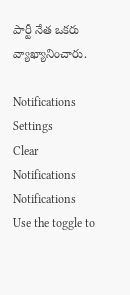పార్టీ నేత ఒకరు వ్యాఖ్యానించారు.

Notifications
Settings
Clear Notifications
Notifications
Use the toggle to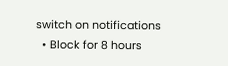switch on notifications
  • Block for 8 hours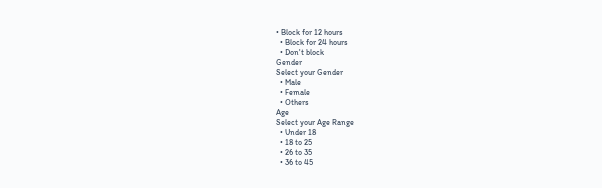• Block for 12 hours
  • Block for 24 hours
  • Don't block
Gender
Select your Gender
  • Male
  • Female
  • Others
Age
Select your Age Range
  • Under 18
  • 18 to 25
  • 26 to 35
  • 36 to 45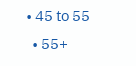• 45 to 55
  • 55+